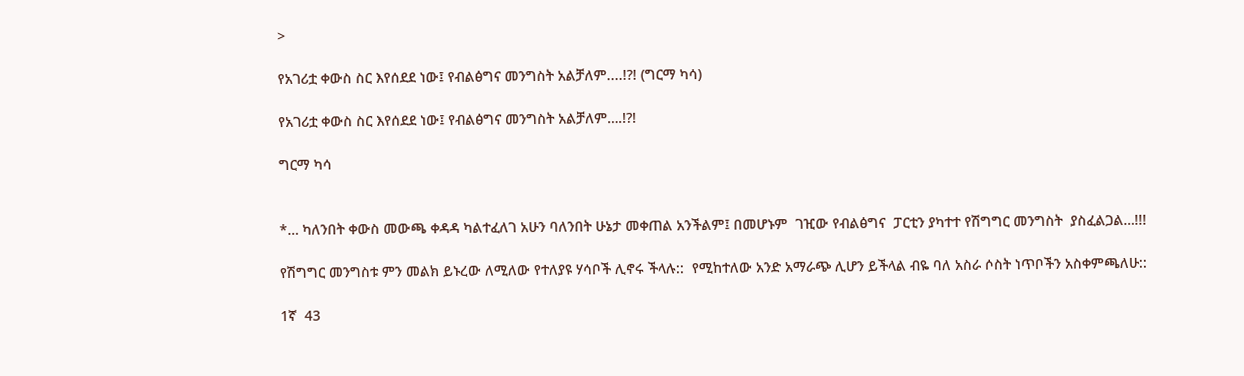>

የአገሪቷ ቀውስ ስር እየሰደደ ነው፤ የብልፅግና መንግስት አልቻለም....!?! (ግርማ ካሳ)

የአገሪቷ ቀውስ ስር እየሰደደ ነው፤ የብልፅግና መንግስት አልቻለም….!?!

ግርማ ካሳ


*… ካለንበት ቀውስ መውጫ ቀዳዳ ካልተፈለገ አሁን ባለንበት ሁኔታ መቀጠል አንችልም፤ በመሆኑም  ገዢው የብልፅግና  ፓርቲን ያካተተ የሽግግር መንግስት  ያስፈልጋል…!!!

የሽግግር መንግስቱ ምን መልክ ይኑረው ለሚለው የተለያዩ ሃሳቦች ሊኖሩ ችላሉ::  የሚከተለው አንድ አማራጭ ሊሆን ይችላል ብዬ ባለ አስራ ሶስት ነጥቦችን አስቀምጫለሁ::

1ኛ  43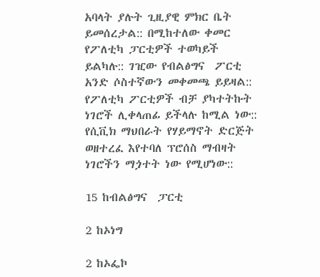አባላት ያሉት ጊዚያዊ ምክር ቤት ይመሰረታል:: በሚከተለው ቀመር የፖለቲካ ፓርቲዎች ተወካይች ይልካሉ:: ገዢው የብልፅግና  ፖርቲ አንድ ሶስተኛውን መቀመጫ ይይዛል:: የፖለቲካ ፖርቲዎች ብቻ ያካተትኩት  ነገሮች ሊቀላጠፊ ይችላሉ ከሚል ነው:: የሲቪክ ማህበራት የሃይማኖት ድርጅት ወዘተረፈ እየተባለ ፕሮሰስ ማብዛት ነገሮችን ማጏተት ነው የሚሆነው::

15 ከብልፅግና  ፓርቲ

2 ከኦነግ

2 ከኦፌኮ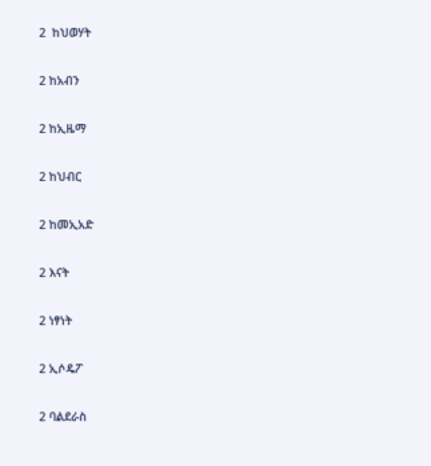2  ከህወሃት

2 ከአብን

2 ከኢዜማ

2 ከህብር

2 ከመኢአድ

2 እናት

2 ነፃነት

2 ኢሶዴፖ

2 ባልደራስ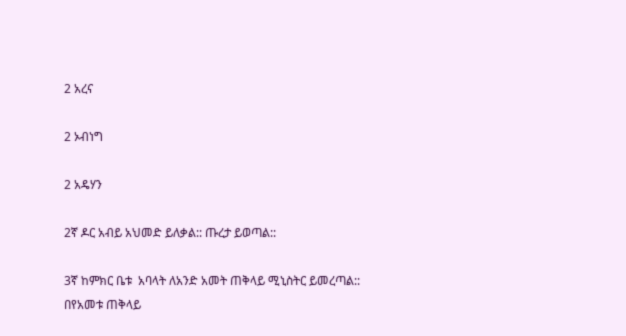2 አረና

2 ኦብነግ

2 አዴሃን

2ኛ ዶር አብይ አህመድ ይለቃል:: ጡረታ ይወጣል::

3ኛ ከምክር ቤቱ  አባላት ለአንድ አመት ጠቅላይ ሚኒስትር ይመረጣል:: በየአመቱ ጠቅላይ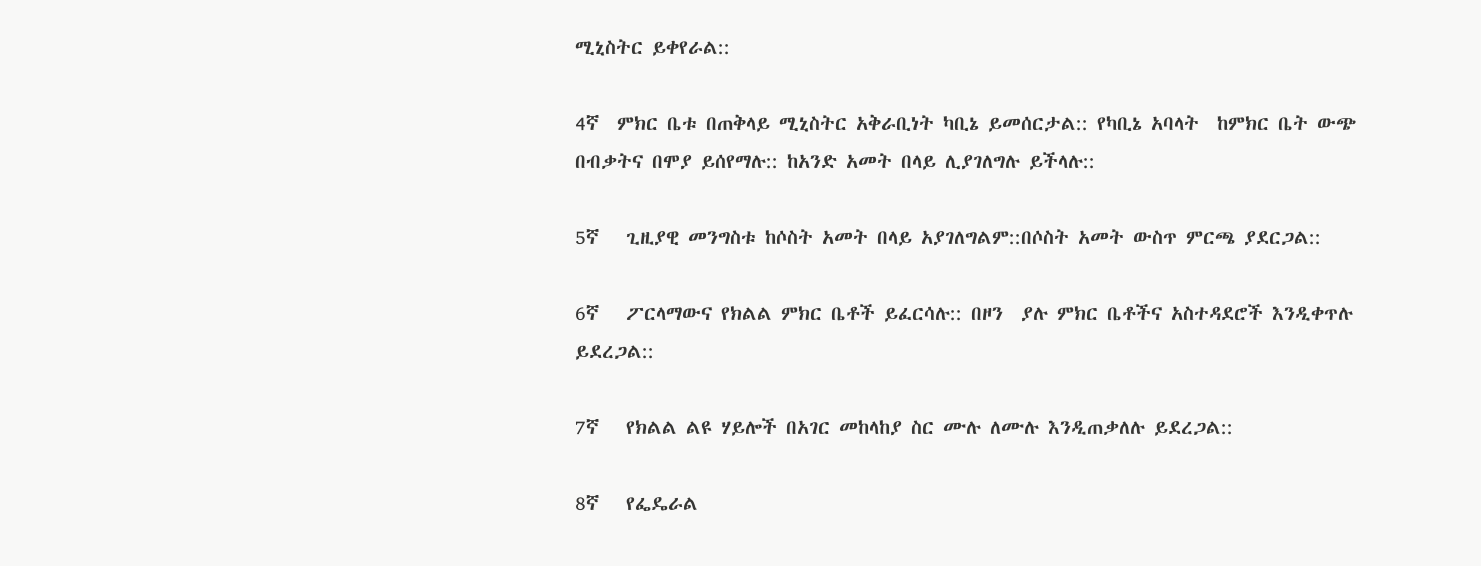ሚኒስትር ይቀየራል::

4ኛ  ምክር ቤቱ በጠቅላይ ሚኒስትር አቅራቢነት ካቢኔ ይመሰርታል:: የካቢኔ አባላት  ከምክር ቤት ውጭ በብቃትና በሞያ ይሰየማሉ:: ከአንድ አመት በላይ ሊያገለግሉ ይችላሉ::

5ኛ   ጊዚያዊ መንግስቱ ከሶስት አመት በላይ አያገለግልም::በሶስት አመት ውስጥ ምርጫ ያደርጋል::

6ኛ   ፖርላማውና የክልል ምክር ቤቶች ይፈርሳሉ:: በዞን  ያሉ ምክር ቤቶችና አስተዳደሮች እንዲቀጥሉ ይደረጋል::

7ኛ   የክልል ልዩ ሃይሎች በአገር መከላከያ ስር ሙሉ ለሙሉ እንዲጠቃለሉ ይደረጋል::

8ኛ   የፌዴራል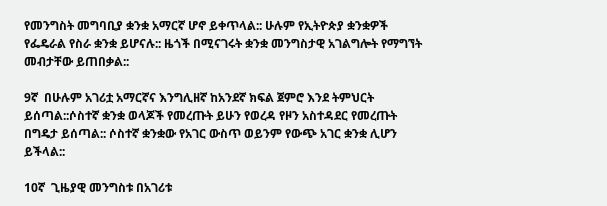የመንግስት መግባቢያ ቋንቋ አማርኛ ሆኖ ይቀጥላል:: ሁሉም የኢትዮጵያ ቋንቋዎች የፌዴራል የስራ ቋንቋ ይሆናሉ:: ዜጎች በሚናገሩት ቋንቋ መንግስታዊ አገልግሎት የማግኘት መብታቸው ይጠበቃል::

9ኛ  በሁሉም አገሪቷ አማርኛና እንግሊዘኛ ከአንደኛ ክፍል ጀምሮ እንደ ትምህርት ይሰጣል::ሶስተኛ ቋንቋ ወላጆች የመረጡት ይሁን የወረዳ የዞን አስተዳደር የመረጡት በግዴታ ይሰጣል:: ሶስተኛ ቋንቋው የአገር ውስጥ ወይንም የውጭ አገር ቋንቋ ሊሆን ይችላል::

10ኛ  ጊዜያዊ መንግስቱ በአገሪቱ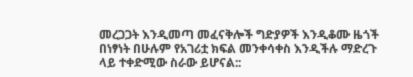መረጋጋት እንዲመጣ መፈናቅሎች ግድያዎች እንዲቆሙ ዜጎች በነፃነት በሁሉም የአገሪቷ ክፍል መንቀሳቀስ እንዲችሉ ማድረጉ ላይ ተቀድሚው ስራው ይሆናል::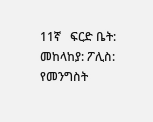11ኛ   ፍርድ ቤት: መከላከያ: ፖሊስ: የመንግስት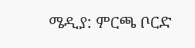ሜዲያ: ምርጫ ቦርድ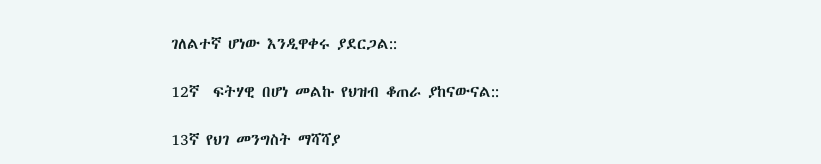ገለልተኛ ሆነው እንዲዋቀሩ ያደርጋል::

12ኛ  ፍትሃዊ በሆነ መልኩ የህዝብ ቆጠራ ያከናውናል::

13ኛ የህገ መንግስት ማሻሻያ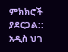ምክክሮች ያደርጋል:: አዲስ ህገ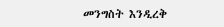መንግስት እንዲረቅ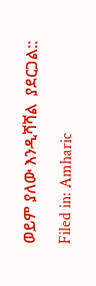ወይም ያለው እንዲሻሻል  ያደርጋል::

Filed in: Amharic